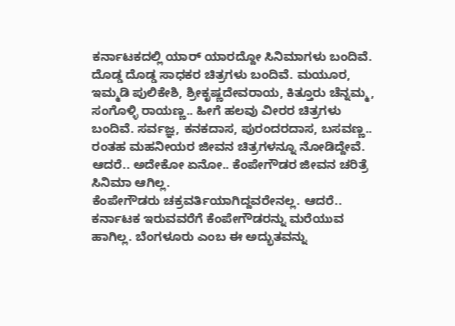ಕರ್ನಾಟಕದಲ್ಲಿ ಯಾರ್ ಯಾರದ್ದೋ ಸಿನಿಮಾಗಳು ಬಂದಿವೆ. ದೊಡ್ಡ ದೊಡ್ಡ ಸಾಧಕರ ಚಿತ್ರಗಳು ಬಂದಿವೆ. ಮಯೂರ, ಇಮ್ಮಡಿ ಪುಲಿಕೇಶಿ, ಶ್ರೀಕೃಷ್ಣದೇವರಾಯ, ಕಿತ್ತೂರು ಚೆನ್ನಮ್ಮ, ಸಂಗೊಳ್ಳಿ ರಾಯಣ್ಣ.. ಹೀಗೆ ಹಲವು ವೀರರ ಚಿತ್ರಗಳು ಬಂದಿವೆ. ಸರ್ವಜ್ಞ, ಕನಕದಾಸ, ಪುರಂದರದಾಸ, ಬಸವಣ್ಣ.. ರಂತಹ ಮಹನೀಯರ ಜೀವನ ಚಿತ್ರಗಳನ್ನೂ ನೋಡಿದ್ದೇವೆ. ಆದರೆ.. ಅದೇಕೋ ಏನೋ.. ಕೆಂಪೇಗೌಡರ ಜೀವನ ಚರಿತ್ರೆ ಸಿನಿಮಾ ಆಗಿಲ್ಲ.
ಕೆಂಪೇಗೌಡರು ಚಕ್ರವರ್ತಿಯಾಗಿದ್ದವರೇನಲ್ಲ. ಆದರೆ.. ಕರ್ನಾಟಕ ಇರುವವರೆಗೆ ಕೆಂಪೇಗೌಡರನ್ನು ಮರೆಯುವ ಹಾಗಿಲ್ಲ. ಬೆಂಗಳೂರು ಎಂಬ ಈ ಅದ್ಭುತವನ್ನು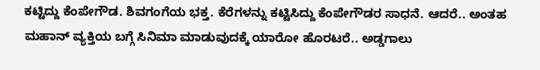ಕಟ್ಟಿದ್ದು ಕೆಂಪೇಗೌಡ. ಶಿವಗಂಗೆಯ ಭಕ್ತ. ಕೆರೆಗಳನ್ನು ಕಟ್ಟಿಸಿದ್ದು ಕೆಂಪೇಗೌಡರ ಸಾಧನೆ. ಆದರೆ.. ಅಂತಹ ಮಹಾನ್ ವ್ಯಕ್ತಿಯ ಬಗ್ಗೆ ಸಿನಿಮಾ ಮಾಡುವುದಕ್ಕೆ ಯಾರೋ ಹೊರಟರೆ.. ಅಡ್ಡಗಾಲು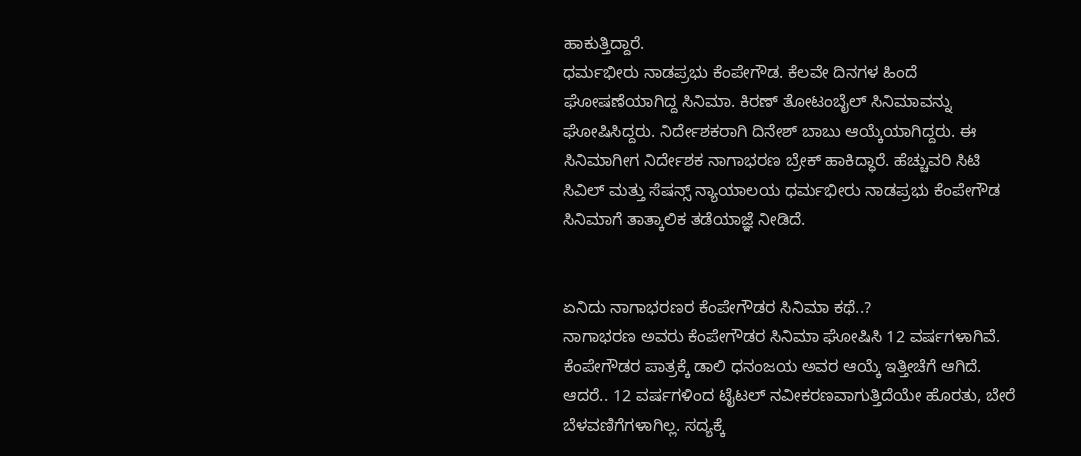ಹಾಕುತ್ತಿದ್ದಾರೆ.
ಧರ್ಮಭೀರು ನಾಡಪ್ರಭು ಕೆಂಪೇಗೌಡ. ಕೆಲವೇ ದಿನಗಳ ಹಿಂದೆ ಘೋಷಣೆಯಾಗಿದ್ದ ಸಿನಿಮಾ. ಕಿರಣ್ ತೋಟಂಬೈಲ್ ಸಿನಿಮಾವನ್ನು ಘೋಷಿಸಿದ್ದರು. ನಿರ್ದೇಶಕರಾಗಿ ದಿನೇಶ್ ಬಾಬು ಆಯ್ಕೆಯಾಗಿದ್ದರು. ಈ ಸಿನಿಮಾಗೀಗ ನಿರ್ದೇಶಕ ನಾಗಾಭರಣ ಬ್ರೇಕ್ ಹಾಕಿದ್ಧಾರೆ. ಹೆಚ್ಚುವರಿ ಸಿಟಿ ಸಿವಿಲ್ ಮತ್ತು ಸೆಷನ್ಸ್ ನ್ಯಾಯಾಲಯ ಧರ್ಮಭೀರು ನಾಡಪ್ರಭು ಕೆಂಪೇಗೌಡ ಸಿನಿಮಾಗೆ ತಾತ್ಕಾಲಿಕ ತಡೆಯಾಜ್ಞೆ ನೀಡಿದೆ.


ಏನಿದು ನಾಗಾಭರಣರ ಕೆಂಪೇಗೌಡರ ಸಿನಿಮಾ ಕಥೆ..?
ನಾಗಾಭರಣ ಅವರು ಕೆಂಪೇಗೌಡರ ಸಿನಿಮಾ ಘೋಷಿಸಿ 12 ವರ್ಷಗಳಾಗಿವೆ. ಕೆಂಪೇಗೌಡರ ಪಾತ್ರಕ್ಕೆ ಡಾಲಿ ಧನಂಜಯ ಅವರ ಆಯ್ಕೆ ಇತ್ತೀಚೆಗೆ ಆಗಿದೆ. ಆದರೆ.. 12 ವರ್ಷಗಳಿಂದ ಟೈಟಲ್ ನವೀಕರಣವಾಗುತ್ತಿದೆಯೇ ಹೊರತು, ಬೇರೆ ಬೆಳವಣಿಗೆಗಳಾಗಿಲ್ಲ. ಸದ್ಯಕ್ಕೆ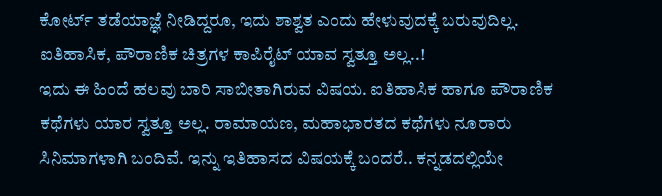ಕೋರ್ಟ್ ತಡೆಯಾಜ್ಞೆ ನೀಡಿದ್ದರೂ, ಇದು ಶಾಶ್ವತ ಎಂದು ಹೇಳುವುದಕ್ಕೆ ಬರುವುದಿಲ್ಲ.
ಐತಿಹಾಸಿಕ, ಪೌರಾಣಿಕ ಚಿತ್ರಗಳ ಕಾಪಿರೈಟ್ ಯಾವ ಸ್ವತ್ತೂ ಅಲ್ಲ..!
ಇದು ಈ ಹಿಂದೆ ಹಲವು ಬಾರಿ ಸಾಬೀತಾಗಿರುವ ವಿಷಯ. ಐತಿಹಾಸಿಕ ಹಾಗೂ ಪೌರಾಣಿಕ ಕಥೆಗಳು ಯಾರ ಸ್ವತ್ತೂ ಅಲ್ಲ. ರಾಮಾಯಣ, ಮಹಾಭಾರತದ ಕಥೆಗಳು ನೂರಾರು ಸಿನಿಮಾಗಳಾಗಿ ಬಂದಿವೆ. ಇನ್ನು ಇತಿಹಾಸದ ವಿಷಯಕ್ಕೆ ಬಂದರೆ.. ಕನ್ನಡದಲ್ಲಿಯೇ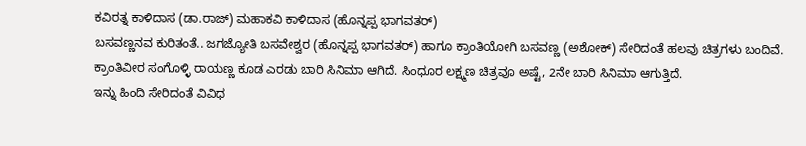ಕವಿರತ್ನ ಕಾಳಿದಾಸ (ಡಾ.ರಾಜ್) ಮಹಾಕವಿ ಕಾಳಿದಾಸ (ಹೊನ್ನಪ್ಪ ಭಾಗವತರ್)
ಬಸವಣ್ಣನವ ಕುರಿತಂತೆ.. ಜಗಜ್ಯೋತಿ ಬಸವೇಶ್ವರ (ಹೊನ್ನಪ್ಪ ಭಾಗವತರ್) ಹಾಗೂ ಕ್ರಾಂತಿಯೋಗಿ ಬಸವಣ್ಣ (ಅಶೋಕ್) ಸೇರಿದಂತೆ ಹಲವು ಚಿತ್ರಗಳು ಬಂದಿವೆ.
ಕ್ರಾಂತಿವೀರ ಸಂಗೊಳ್ಳಿ ರಾಯಣ್ಣ ಕೂಡ ಎರಡು ಬಾರಿ ಸಿನಿಮಾ ಆಗಿದೆ. ಸಿಂಧೂರ ಲಕ್ಷ್ಮಣ ಚಿತ್ರವೂ ಅಷ್ಟೆ, 2ನೇ ಬಾರಿ ಸಿನಿಮಾ ಆಗುತ್ತಿದೆ.
ಇನ್ನು ಹಿಂದಿ ಸೇರಿದಂತೆ ವಿವಿಧ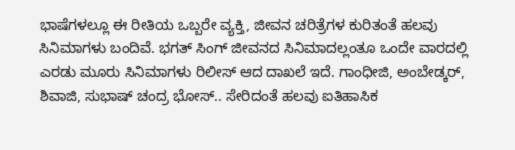ಭಾಷೆಗಳಲ್ಲೂ ಈ ರೀತಿಯ ಒಬ್ಬರೇ ವ್ಯಕ್ತಿ, ಜೀವನ ಚರಿತ್ರೆಗಳ ಕುರಿತಂತೆ ಹಲವು ಸಿನಿಮಾಗಳು ಬಂದಿವೆ. ಭಗತ್ ಸಿಂಗ್ ಜೀವನದ ಸಿನಿಮಾದಲ್ಲಂತೂ ಒಂದೇ ವಾರದಲ್ಲಿ ಎರಡು ಮೂರು ಸಿನಿಮಾಗಳು ರಿಲೀಸ್ ಆದ ದಾಖಲೆ ಇದೆ. ಗಾಂಧೀಜಿ, ಅಂಬೇಡ್ಕರ್, ಶಿವಾಜಿ, ಸುಭಾಷ್ ಚಂದ್ರ ಭೋಸ್.. ಸೇರಿದಂತೆ ಹಲವು ಐತಿಹಾಸಿಕ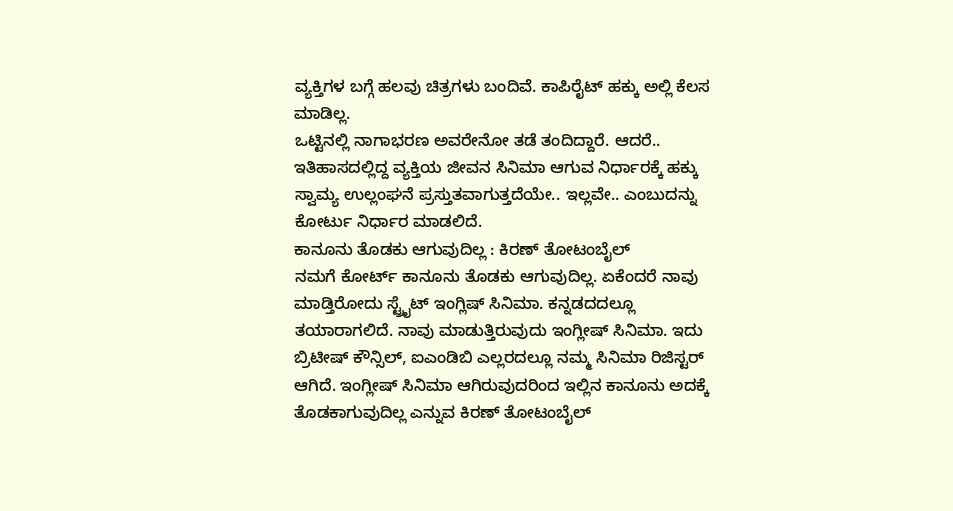ವ್ಯಕ್ತಿಗಳ ಬಗ್ಗೆ ಹಲವು ಚಿತ್ರಗಳು ಬಂದಿವೆ. ಕಾಪಿರೈಟ್ ಹಕ್ಕು ಅಲ್ಲಿ ಕೆಲಸ ಮಾಡಿಲ್ಲ.
ಒಟ್ಟಿನಲ್ಲಿ ನಾಗಾಭರಣ ಅವರೇನೋ ತಡೆ ತಂದಿದ್ದಾರೆ. ಆದರೆ.. ಇತಿಹಾಸದಲ್ಲಿದ್ದ ವ್ಯಕ್ತಿಯ ಜೀವನ ಸಿನಿಮಾ ಆಗುವ ನಿರ್ಧಾರಕ್ಕೆ ಹಕ್ಕು ಸ್ವಾಮ್ಯ ಉಲ್ಲಂಘನೆ ಪ್ರಸ್ತುತವಾಗುತ್ತದೆಯೇ.. ಇಲ್ಲವೇ.. ಎಂಬುದನ್ನು ಕೋರ್ಟು ನಿರ್ಧಾರ ಮಾಡಲಿದೆ.
ಕಾನೂನು ತೊಡಕು ಆಗುವುದಿಲ್ಲ : ಕಿರಣ್ ತೋಟಂಬೈಲ್
ನಮಗೆ ಕೋರ್ಟ್ ಕಾನೂನು ತೊಡಕು ಆಗುವುದಿಲ್ಲ. ಏಕೆಂದರೆ ನಾವು ಮಾಡ್ತಿರೋದು ಸ್ಟ್ರೈಟ್ ಇಂಗ್ಲಿಷ್ ಸಿನಿಮಾ. ಕನ್ನಡದದಲ್ಲೂ ತಯಾರಾಗಲಿದೆ. ನಾವು ಮಾಡುತ್ತಿರುವುದು ಇಂಗ್ಲೀಷ್ ಸಿನಿಮಾ. ಇದು ಬ್ರಿಟೀಷ್ ಕೌನ್ಸಿಲ್, ಐಎಂಡಿಬಿ ಎಲ್ಲರದಲ್ಲೂ ನಮ್ಮ ಸಿನಿಮಾ ರಿಜಿಸ್ಟರ್ ಆಗಿದೆ. ಇಂಗ್ಲೀಷ್ ಸಿನಿಮಾ ಆಗಿರುವುದರಿಂದ ಇಲ್ಲಿನ ಕಾನೂನು ಅದಕ್ಕೆ ತೊಡಕಾಗುವುದಿಲ್ಲ ಎನ್ನುವ ಕಿರಣ್ ತೋಟಂಬೈಲ್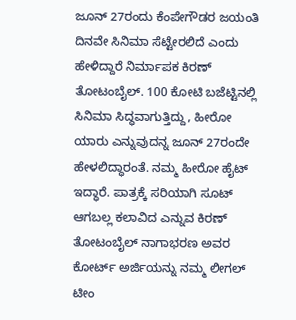ಜೂನ್ 27ರಂದು ಕೆಂಪೇಗೌಡರ ಜಯಂತಿ ದಿನವೇ ಸಿನಿಮಾ ಸೆಟ್ಟೇರಲಿದೆ ಎಂದು ಹೇಳಿದ್ದಾರೆ ನಿರ್ಮಾಪಕ ಕಿರಣ್ ತೋಟಂಬೈಲ್. 100 ಕೋಟಿ ಬಜೆಟ್ಟಿನಲ್ಲಿ ಸಿನಿಮಾ ಸಿದ್ಧವಾಗುತ್ತಿದ್ದು, ಹೀರೋ ಯಾರು ಎನ್ನುವುದನ್ನ ಜೂನ್ 27ರಂದೇ ಹೇಳಲಿದ್ಧಾರಂತೆ. ನಮ್ಮ ಹೀರೋ ಹೈಟ್ ಇದ್ಧಾರೆ. ಪಾತ್ರಕ್ಕೆ ಸರಿಯಾಗಿ ಸೂಟ್ ಆಗಬಲ್ಲ ಕಲಾವಿದ ಎನ್ನುವ ಕಿರಣ್ ತೋಟಂಬೈಲ್ ನಾಗಾಭರಣ ಅವರ ಕೋರ್ಟ್ ಅರ್ಜಿಯನ್ನು ನಮ್ಮ ಲೀಗಲ್ ಟೀಂ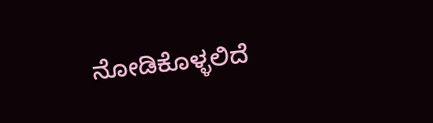ನೋಡಿಕೊಳ್ಳಲಿದೆ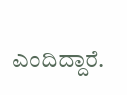ಎಂದಿದ್ದಾರೆ.